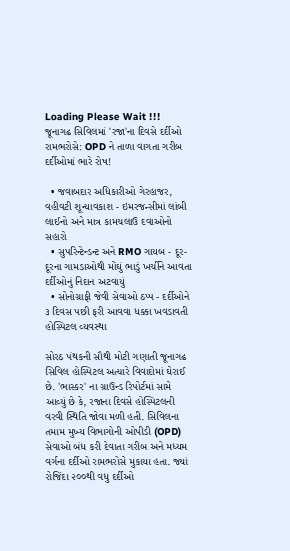Loading Please Wait !!!
જૂનાગઢ સિવિલમાં 'રજા'ના દિવસે દર્દીઓ રામભરોસે: OPD ને તાળા વાગતા ગરીબ દર્દીઓમાં ભારે રોષ!

  • જવાબદાર અધિકારીઓ ગેરહાજર, વહીવટી શૂન્યાવકાશ - ઇમરજન્સીમાં લાંબી લાઈનો અને માત્ર કામચલાઉ દવાઓનો સહારો
  • સુપરિન્ટેન્ડન્ટ અને RMO ગાયબ - દૂર-દૂરના ગામડાઓથી મોંઘું ભાડું ખર્ચીને આવતા દર્દીઓનું નિદાન અટવાયું
  • સોનોગ્રાફી જેવી સેવાઓ ઠપ્પ - દર્દીઓને ૩ દિવસ પછી ફરી આવવા ધક્કા ખવડાવતી હોસ્પિટલ વ્યવસ્થા

સોરઠ પંથકની સૌથી મોટી ગણાતી જૂનાગઢ સિવિલ હોસ્પિટલ અત્યારે વિવાદોમાં ઘેરાઈ છે. 'ભાસ્કર' ના ગ્રાઉન્ડ રિપોર્ટમાં સામે આવ્યું છે કે, રજાના દિવસે હોસ્પિટલની વરવી સ્થિતિ જોવા મળી હતી. સિવિલના તમામ મુખ્ય વિભાગોની ઓપીડી (OPD) સેવાઓ બંધ કરી દેવાતા ગરીબ અને મધ્યમ વર્ગના દર્દીઓ રામભરોસે મુકાયા હતા. જ્યાં રોજિંદા ૨૦૦થી વધુ દર્દીઓ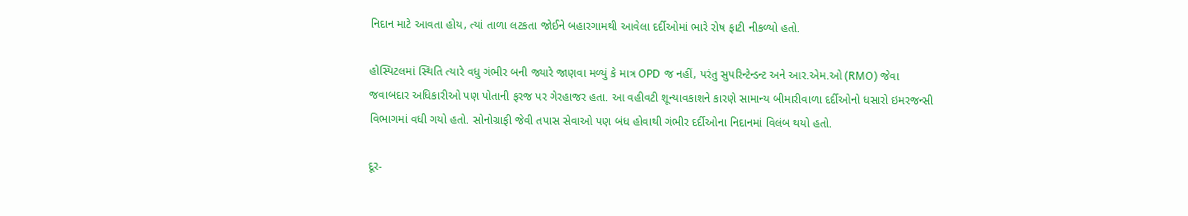નિદાન માટે આવતા હોય, ત્યાં તાળા લટકતા જોઈને બહારગામથી આવેલા દર્દીઓમાં ભારે રોષ ફાટી નીકળ્યો હતો.

હોસ્પિટલમાં સ્થિતિ ત્યારે વધુ ગંભીર બની જ્યારે જાણવા મળ્યું કે માત્ર OPD જ નહીં, પરંતુ સુપરિન્ટેન્ડન્ટ અને આર.એમ.ઓ (RMO) જેવા જવાબદાર અધિકારીઓ પણ પોતાની ફરજ પર ગેરહાજર હતા. આ વહીવટી શૂન્યાવકાશને કારણે સામાન્ય બીમારીવાળા દર્દીઓનો ધસારો ઇમરજન્સી વિભાગમાં વધી ગયો હતો. સોનોગ્રાફી જેવી તપાસ સેવાઓ પણ બંધ હોવાથી ગંભીર દર્દીઓના નિદાનમાં વિલંબ થયો હતો.

દૂર-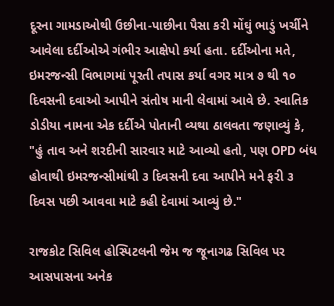દૂરના ગામડાઓથી ઉછીના-પાછીના પૈસા કરી મોંઘું ભાડું ખર્ચીને આવેલા દર્દીઓએ ગંભીર આક્ષેપો કર્યા હતા. દર્દીઓના મતે, ઇમરજન્સી વિભાગમાં પૂરતી તપાસ કર્યા વગર માત્ર ૭ થી ૧૦ દિવસની દવાઓ આપીને સંતોષ માની લેવામાં આવે છે. સ્વાતિક ડોડીયા નામના એક દર્દીએ પોતાની વ્યથા ઠાલવતા જણાવ્યું કે, "હું તાવ અને શરદીની સારવાર માટે આવ્યો હતો, પણ OPD બંધ હોવાથી ઇમરજન્સીમાંથી ૩ દિવસની દવા આપીને મને ફરી ૩ દિવસ પછી આવવા માટે કહી દેવામાં આવ્યું છે."

રાજકોટ સિવિલ હોસ્પિટલની જેમ જ જૂનાગઢ સિવિલ પર આસપાસના અનેક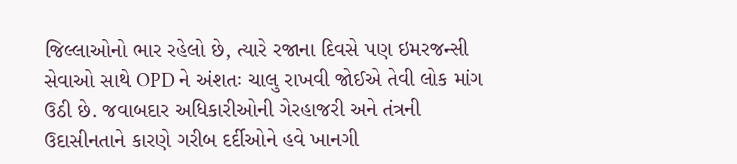જિલ્લાઓનો ભાર રહેલો છે, ત્યારે રજાના દિવસે પણ ઇમરજન્સી સેવાઓ સાથે OPD ને અંશતઃ ચાલુ રાખવી જોઈએ તેવી લોક માંગ ઉઠી છે. જવાબદાર અધિકારીઓની ગેરહાજરી અને તંત્રની ઉદાસીનતાને કારણે ગરીબ દર્દીઓને હવે ખાનગી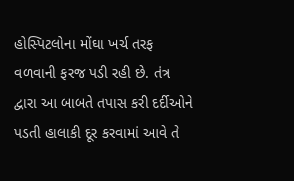હોસ્પિટલોના મોંઘા ખર્ચ તરફ વળવાની ફરજ પડી રહી છે. તંત્ર દ્વારા આ બાબતે તપાસ કરી દર્દીઓને પડતી હાલાકી દૂર કરવામાં આવે તે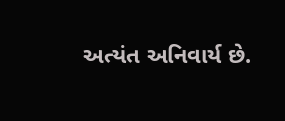અત્યંત અનિવાર્ય છે.